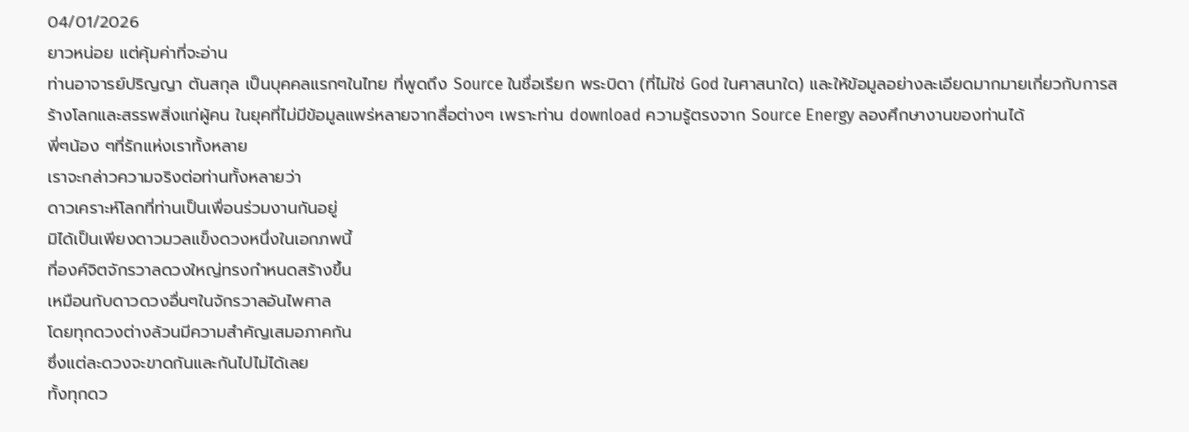04/01/2026
ยาวหน่อย แต่คุ้มค่าที่จะอ่าน
ท่านอาจารย์ปริญญา ตันสกุล เป็นบุคคลแรกๆในไทย ที่พูดถึง Source ในชื่อเรียก พระบิดา (ที่ไม่ใช่ God ในศาสนาใด) และให้ข้อมูลอย่างละเอียดมากมายเกี่ยวกับการสร้างโลกและสรรพสิ่งแก่ผู้คน ในยุคที่ไม่มีข้อมูลแพร่หลายจากสื่อต่างๆ เพราะท่าน download ความรู้ตรงจาก Source Energy ลองศึกษางานของท่านได้
พี่ๆน้อง ๆที่รักแห่งเราทั้งหลาย
เราจะกล่าวความจริงต่อท่านทั้งหลายว่า
ดาวเคราะห์โลกที่ท่านเป็นเพื่อนร่วมงานกันอยู่
มิได้เป็นเพียงดาวมวลแข็งดวงหนึ่งในเอกภพนี้
ที่องค์จิตจักรวาลดวงใหญ่ทรงกำหนดสร้างขึ้น
เหมือนกับดาวดวงอื่นๆในจักรวาลอันไพศาล
โดยทุกดวงต่างล้วนมีความสำคัญเสมอภาคกัน
ซึ่งแต่ละดวงจะขาดกันและกันไปไม่ได้เลย
ทั้งทุกดว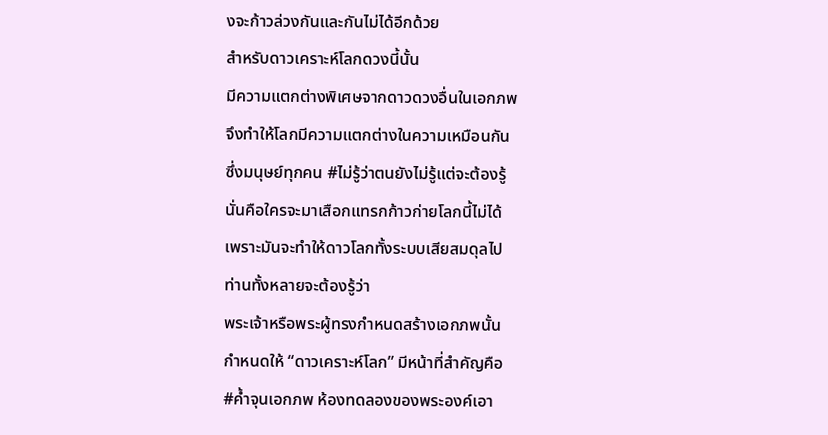งจะก้าวล่วงกันและกันไม่ได้อีกด้วย
สำหรับดาวเคราะห์โลกดวงนี้นั้น
มีความแตกต่างพิเศษจากดาวดวงอื่นในเอกภพ
จึงทำให้โลกมีความแตกต่างในความเหมือนกัน
ซึ่งมนุษย์ทุกคน #ไม่รู้ว่าตนยังไม่รู้แต่จะต้องรู้
นั่นคือใครจะมาเสือกแทรกก้าวก่ายโลกนี้ไม่ได้
เพราะมันจะทำให้ดาวโลกทั้งระบบเสียสมดุลไป
ท่านทั้งหลายจะต้องรู้ว่า
พระเจ้าหรือพระผู้ทรงกำหนดสร้างเอกภพนั้น
กำหนดให้ “ดาวเคราะห์โลก” มีหน้าที่สำคัญคือ
#ค้ำจุนเอกภพ ห้องทดลองของพระองค์เอา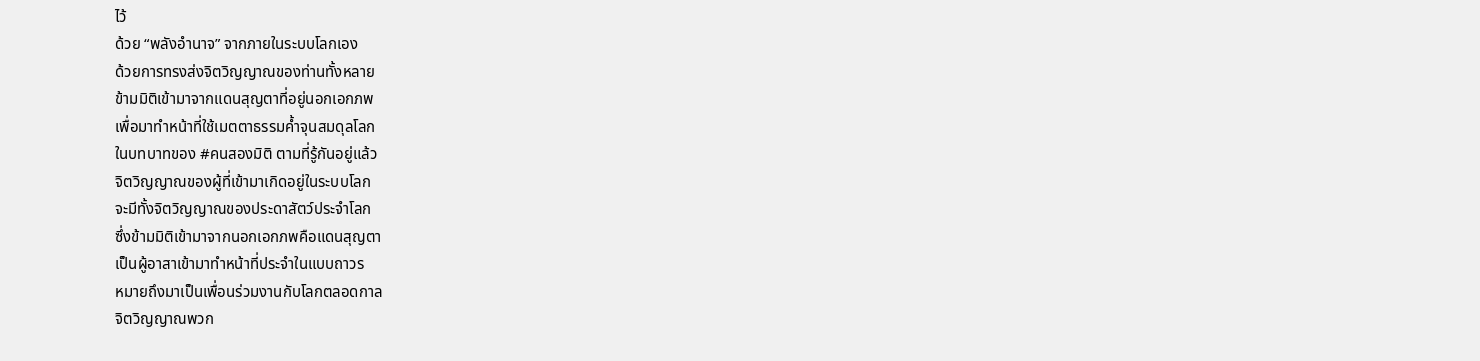ไว้
ด้วย “พลังอำนาจ” จากภายในระบบโลกเอง
ด้วยการทรงส่งจิตวิญญาณของท่านทั้งหลาย
ข้ามมิติเข้ามาจากแดนสุญตาที่อยู่นอกเอกภพ
เพื่อมาทำหน้าที่ใช้เมตตาธรรมค้ำจุนสมดุลโลก
ในบทบาทของ #คนสองมิติ ตามที่รู้กันอยู่แล้ว
จิตวิญญาณของผู้ที่เข้ามาเกิดอยู่ในระบบโลก
จะมีทั้งจิตวิญญาณของประดาสัตว์ประจำโลก
ซึ่งข้ามมิติเข้ามาจากนอกเอกภพคือแดนสุญตา
เป็นผู้อาสาเข้ามาทำหน้าที่ประจำในแบบถาวร
หมายถึงมาเป็นเพื่อนร่วมงานกับโลกตลอดกาล
จิตวิญญาณพวก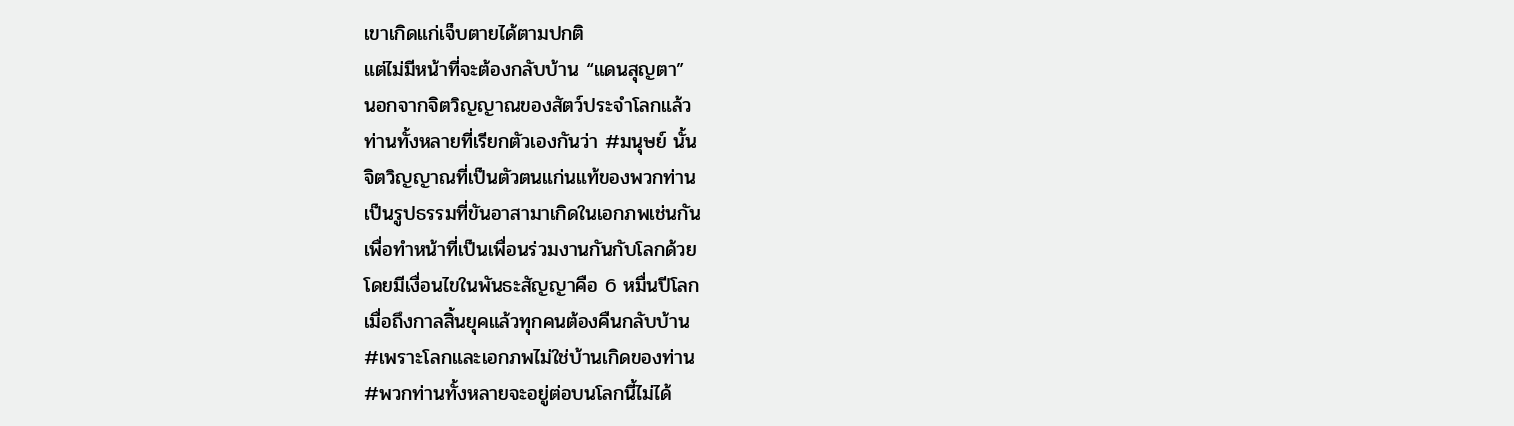เขาเกิดแก่เจ็บตายได้ตามปกติ
แต่ไม่มีหน้าที่จะต้องกลับบ้าน “แดนสุญตา”
นอกจากจิตวิญญาณของสัตว์ประจำโลกแล้ว
ท่านทั้งหลายที่เรียกตัวเองกันว่า #มนุษย์ นั้น
จิตวิญญาณที่เป็นตัวตนแก่นแท้ของพวกท่าน
เป็นรูปธรรมที่ขันอาสามาเกิดในเอกภพเช่นกัน
เพื่อทำหน้าที่เป็นเพื่อนร่วมงานกันกับโลกด้วย
โดยมีเงื่อนไขในพันธะสัญญาคือ 6 หมื่นปีโลก
เมื่อถึงกาลสิ้นยุคแล้วทุกคนต้องคืนกลับบ้าน
#เพราะโลกและเอกภพไม่ใช่บ้านเกิดของท่าน
#พวกท่านทั้งหลายจะอยู่ต่อบนโลกนี้ไม่ได้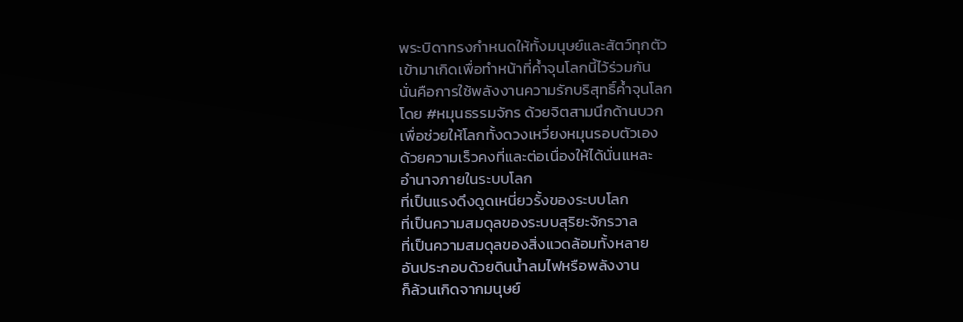พระบิดาทรงกำหนดให้ทั้งมนุษย์และสัตว์ทุกตัว
เข้ามาเกิดเพื่อทำหน้าที่ค้ำจุนโลกนี้ไว้ร่วมกัน
นั่นคือการใช้พลังงานความรักบริสุทธิ์ค้ำจุนโลก
โดย #หมุนธรรมจักร ด้วยจิตสามนึกด้านบวก
เพื่อช่วยให้โลกทั้งดวงเหวี่ยงหมุนรอบตัวเอง
ด้วยความเร็วคงที่และต่อเนื่องให้ได้นั่นแหละ
อำนาจภายในระบบโลก
ที่เป็นแรงดึงดูดเหนี่ยวรั้งของระบบโลก
ที่เป็นความสมดุลของระบบสุริยะจักรวาล
ที่เป็นความสมดุลของสิ่งแวดล้อมทั้งหลาย
อันประกอบด้วยดินน้ำลมไฟหรือพลังงาน
ก็ล้วนเกิดจากมนุษย์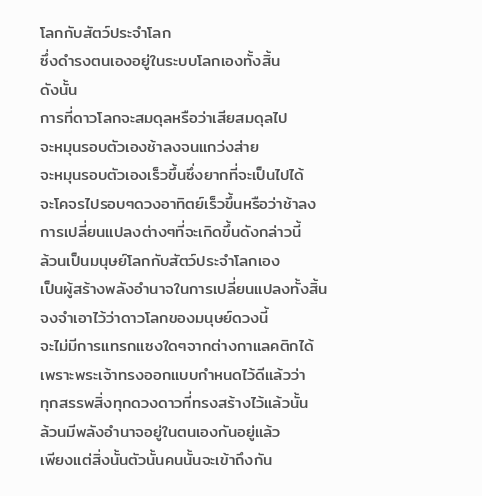โลกกับสัตว์ประจำโลก
ซึ่งดำรงตนเองอยู่ในระบบโลกเองทั้งสิ้น
ดังนั้น
การที่ดาวโลกจะสมดุลหรือว่าเสียสมดุลไป
จะหมุนรอบตัวเองช้าลงจนแกว่งส่าย
จะหมุนรอบตัวเองเร็วขึ้นซึ่งยากที่จะเป็นไปได้
จะโคจรไปรอบๆดวงอาทิตย์เร็วขึ้นหรือว่าช้าลง
การเปลี่ยนแปลงต่างๆที่จะเกิดขึ้นดังกล่าวนี้
ล้วนเป็นมนุษย์โลกกับสัตว์ประจำโลกเอง
เป็นผู้สร้างพลังอำนาจในการเปลี่ยนแปลงทั้งสิ้น
จงจำเอาไว้ว่าดาวโลกของมนุษย์ดวงนี้
จะไม่มีการแทรกแซงใดๆจากต่างกาแลคติกได้
เพราะพระเจ้าทรงออกแบบกำหนดไว้ดีแล้วว่า
ทุกสรรพสิ่งทุกดวงดาวที่ทรงสร้างไว้แล้วนั้น
ล้วนมีพลังอำนาจอยู่ในตนเองกันอยู่แล้ว
เพียงแต่สิ่งนั้นตัวนั้นคนนั้นจะเข้าถึงกัน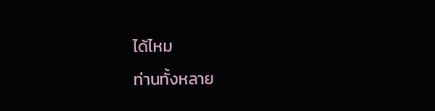ได้ไหม
ท่านทั้งหลาย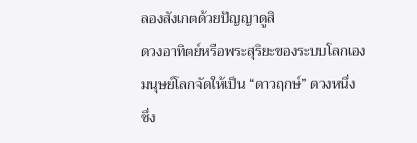ลองสังเกตด้วยปัญญาดูสิ
ดวงอาทิตย์หรือพระสุริยะของระบบโลกเอง
มนุษย์โลกจัดให้เป็น “ดาวฤกษ์” ดวงหนึ่ง
ซึ่ง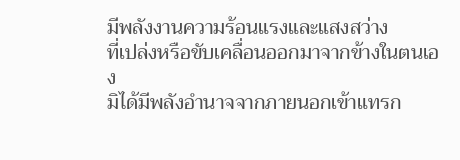มีพลังงานความร้อนแรงและแสงสว่าง
ที่เปล่งหรือขับเคลื่อนออกมาจากข้างในตนเอง
มิได้มีพลังอำนาจจากภายนอกเข้าแทรก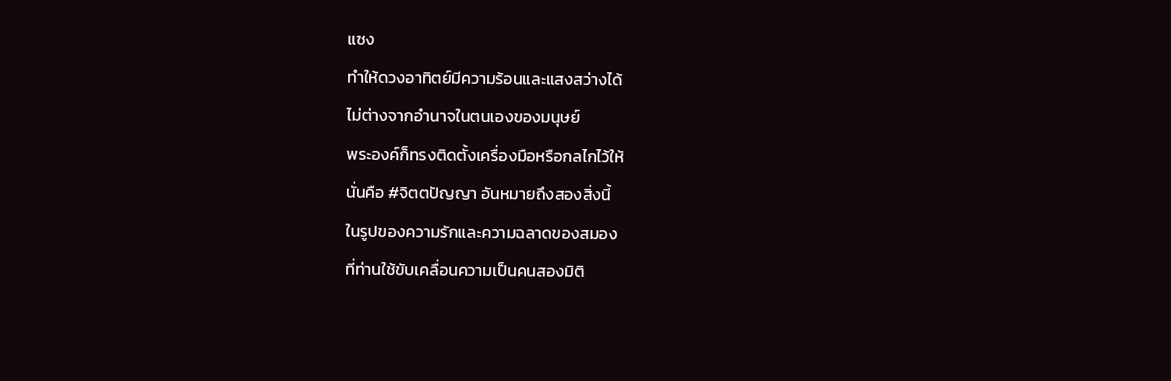แซง
ทำให้ดวงอาทิตย์มีความร้อนและแสงสว่างได้
ไม่ต่างจากอำนาจในตนเองของมนุษย์
พระองค์ก็ทรงติดตั้งเครื่องมือหรือกลไกไว้ให้
นั่นคือ #จิตตปัญญา อันหมายถึงสองสิ่งนี้
ในรูปของความรักและความฉลาดของสมอง
ที่ท่านใช้ขับเคลื่อนความเป็นคนสองมิติ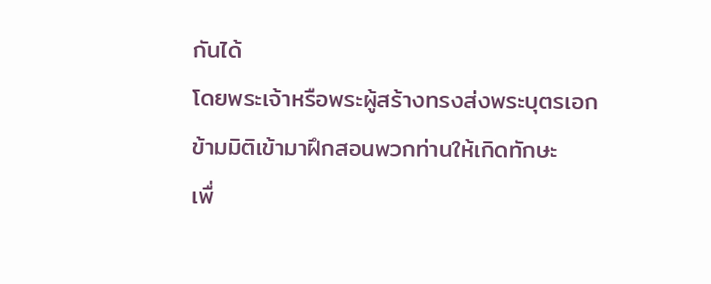กันได้
โดยพระเจ้าหรือพระผู้สร้างทรงส่งพระบุตรเอก
ข้ามมิติเข้ามาฝึกสอนพวกท่านให้เกิดทักษะ
เพื่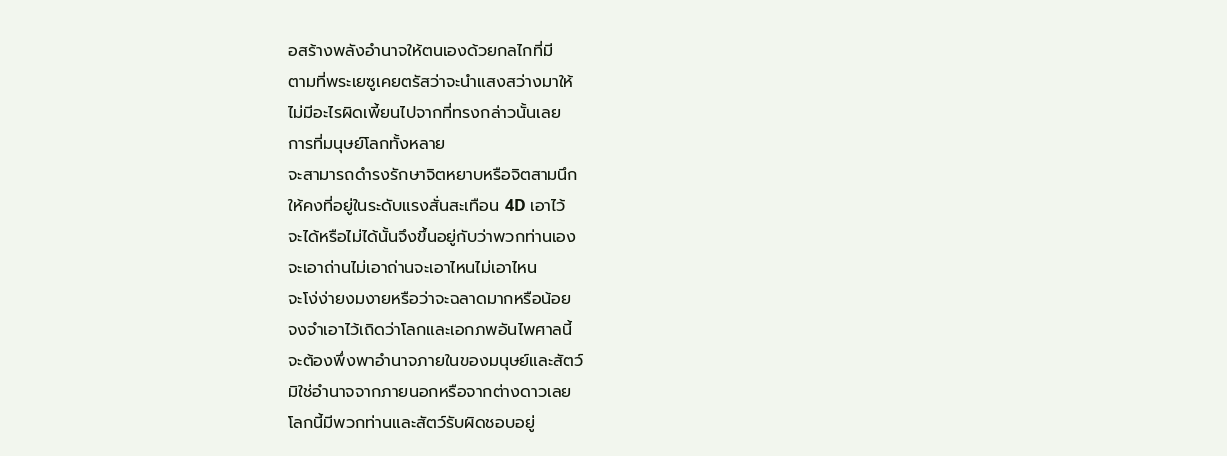อสร้างพลังอำนาจให้ตนเองด้วยกลไกที่มี
ตามที่พระเยซูเคยตรัสว่าจะนำแสงสว่างมาให้
ไม่มีอะไรผิดเพี้ยนไปจากที่ทรงกล่าวนั้นเลย
การที่มนุษย์โลกทั้งหลาย
จะสามารถดำรงรักษาจิตหยาบหรือจิตสามนึก
ให้คงที่อยู่ในระดับแรงสั่นสะเทือน 4D เอาไว้
จะได้หรือไม่ได้นั้นจึงขึ้นอยู่กับว่าพวกท่านเอง
จะเอาถ่านไม่เอาถ่านจะเอาไหนไม่เอาไหน
จะโง่ง่ายงมงายหรือว่าจะฉลาดมากหรือน้อย
จงจำเอาไว้เถิดว่าโลกและเอกภพอันไพศาลนี้
จะต้องพึ่งพาอำนาจภายในของมนุษย์และสัตว์
มิใช่อำนาจจากภายนอกหรือจากต่างดาวเลย
โลกนี้มีพวกท่านและสัตว์รับผิดชอบอยู่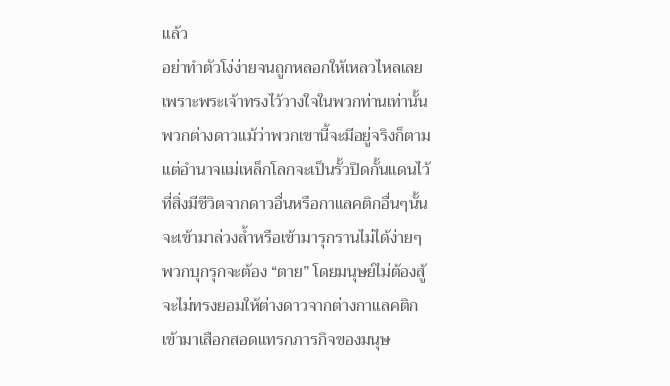แล้ว
อย่าทำตัวโง่ง่ายจนถูกหลอกให้เหลวไหลเลย
เพราะพระเจ้าทรงไว้วางใจในพวกท่านเท่านั้น
พวกต่างดาวแม้ว่าพวกเขานี้จะมีอยู่จริงก็ตาม
แต่อำนาจแม่เหล็กโลกจะเป็นรั้วปิดกั้นแดนไว้
ที่สิ่งมีชีวิตจากดาวอื่นหรือกาแลคติกอื่นๆนั้น
จะเข้ามาล่วงล้ำหรือเข้ามารุกรานไม่ได้ง่ายๆ
พวกบุกรุกจะต้อง “ตาย” โดยมนุษย์ไม่ต้องสู้
จะไม่ทรงยอมให้ต่างดาวจากต่างกาแลคติก
เข้ามาเสือกสอดแทรกภารกิจของมนุษ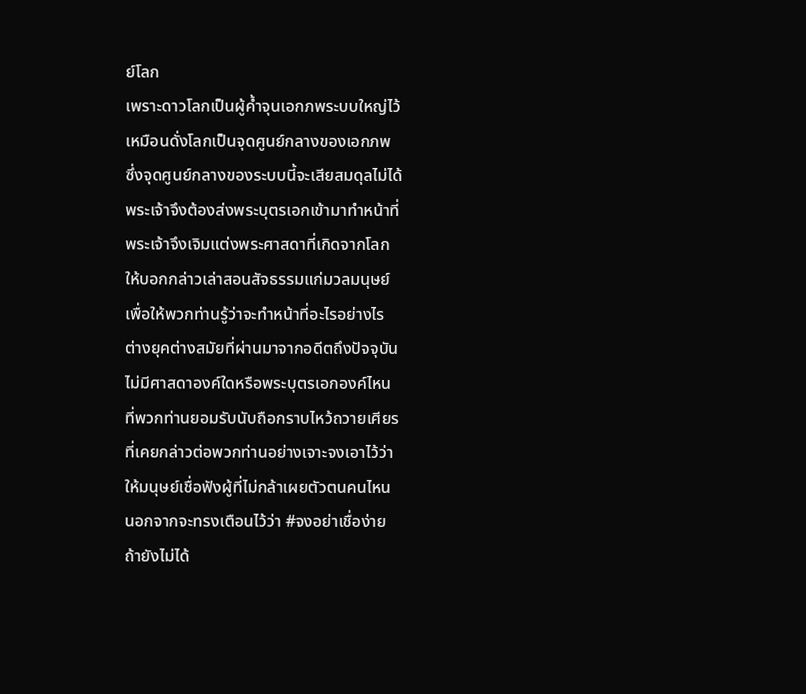ย์โลก
เพราะดาวโลกเป็นผู้ค้ำจุนเอกภพระบบใหญ่ไว้
เหมือนดั่งโลกเป็นจุดศูนย์กลางของเอกภพ
ซึ่งจุดศูนย์กลางของระบบนี้จะเสียสมดุลไม่ได้
พระเจ้าจึงต้องส่งพระบุตรเอกเข้ามาทำหน้าที่
พระเจ้าจึงเจิมแต่งพระศาสดาที่เกิดจากโลก
ให้บอกกล่าวเล่าสอนสัจธรรมแก่มวลมนุษย์
เพื่อให้พวกท่านรู้ว่าจะทำหน้าที่อะไรอย่างไร
ต่างยุคต่างสมัยที่ผ่านมาจากอดีตถึงปัจจุบัน
ไม่มีศาสดาองค์ใดหรือพระบุตรเอกองค์ไหน
ที่พวกท่านยอมรับนับถือกราบไหว้ถวายเศียร
ที่เคยกล่าวต่อพวกท่านอย่างเจาะจงเอาไว้ว่า
ให้มนุษย์เชื่อฟังผู้ที่ไม่กล้าเผยตัวตนคนไหน
นอกจากจะทรงเตือนไว้ว่า #จงอย่าเชื่อง่าย
ถ้ายังไม่ได้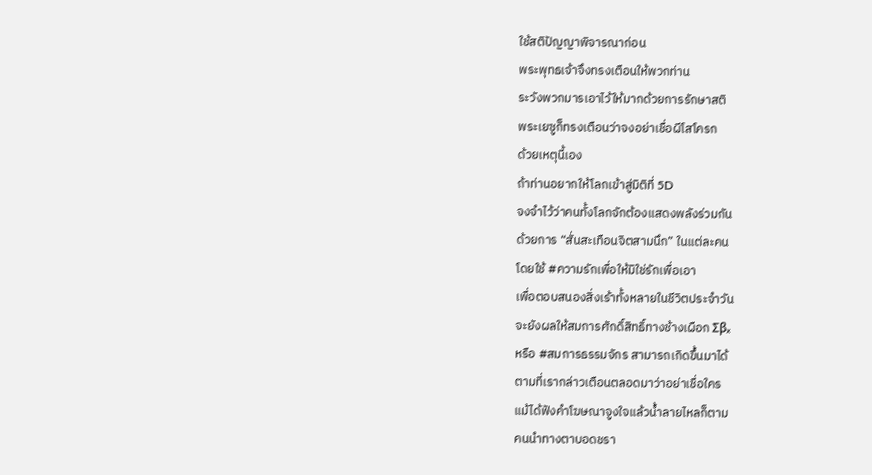ใช้สติปัญญาพิจารณาก่อน
พระพุทธเจ้าจึงทรงเตือนให้พวกท่าน
ระวังพวกมารเอาไว้ให้มากด้วยการรักษาสติ
พระเยซูก็ทรงเตือนว่าจงอย่าเชื่อผีโสโครก
ด้วยเหตุนี้เอง
ถ้าท่านอยากให้โลกเข้าสู่มิติที่ 5D
จงจำไว้ว่าคนทั้งโลกจักต้องแสดงพลังร่วมกัน
ด้วยการ “สั่นสะเทือนจิตสามนึก” ในแต่ละคน
โดยใช้ #ความรักเพื่อให้มิใช่รักเพื่อเอา
เพื่อตอบสนองสิ่งเร้าทั้งหลายในชีวิตประจำวัน
จะยังผลให้สมการศักดิ์สิทธิ์ทางช้างเผือก Σβₓ
หรือ #สมการธรรมจักร สามารถเกิดขึ้นมาได้
ตามที่เรากล่าวเตือนตลอดมาว่าอย่าเชื่อใคร
แม้ได้ฟังคำโฆษณาจูงใจแล้วน้ำลายไหลก็ตาม
คนนำทางตาบอดชรา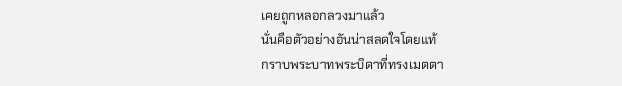เคยถูกหลอกลวงมาแล้ว
นั่นคือตัวอย่างอันน่าสลดใจโดยแท้
กราบพระบาทพระบิดาที่ทรงเมตตา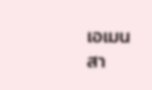เอเมน สา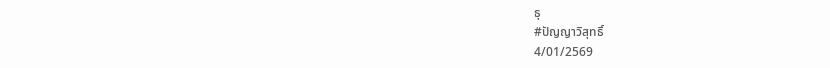ธุ
#ปัญญาวิสุทธิ์
4/01/2569